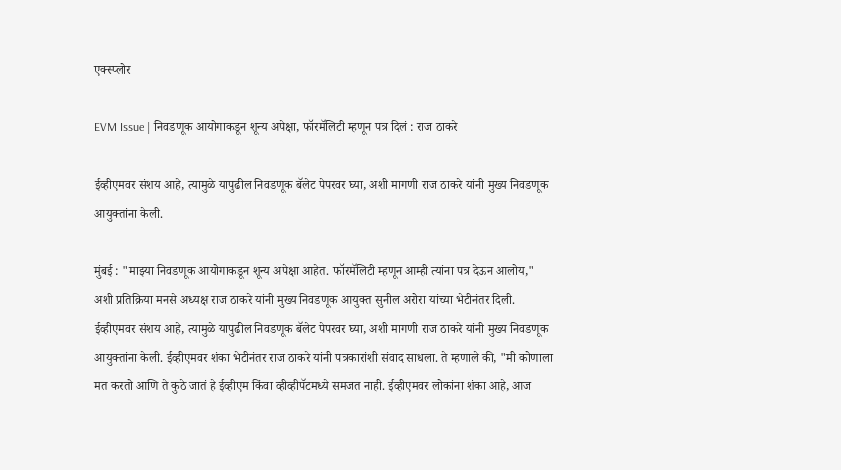एक्स्प्लोर

EVM Issue | निवडणूक आयोगाकडून शून्य अपेक्षा, फॉरमॅलिटी म्हणून पत्र दिलं : राज ठाकरे

ईव्हीएमवर संशय आहे, त्यामुळे यापुढील निवडणूक बॅलेट पेपरवर घ्या, अशी मागणी राज ठाकरे यांनी मुख्य निवडणूक आयुक्तांना केली.

मुंबई : "माझ्या निवडणूक आयोगाकडून शून्य अपेक्षा आहेत. फॉरमॅलिटी म्हणून आम्ही त्यांना पत्र देऊन आलोय," अशी प्रतिक्रिया मनसे अध्यक्ष राज ठाकरे यांनी मुख्य निवडणूक आयुक्त सुनील अरोरा यांच्या भेटीनंतर दिली. ईव्हीएमवर संशय आहे, त्यामुळे यापुढील निवडणूक बॅलेट पेपरवर घ्या, अशी मागणी राज ठाकरे यांनी मुख्य निवडणूक आयुक्तांना केली. ईव्हीएमवर शंका भेटीनंतर राज ठाकरे यांनी पत्रकारांशी संवाद साधला. ते म्हणाले की, "मी कोणाला मत करतो आणि ते कुठे जातं हे ईव्हीएम किंवा व्हीव्हीपॅटमध्ये समजत नाही. ईव्हीएमवर लोकांना शंका आहे, आज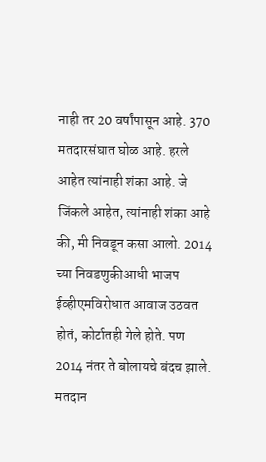नाही तर 20 वर्षांपासून आहे. 370 मतदारसंघात घोळ आहे. हरले आहेत त्यांनाही शंका आहे. जे जिंकले आहेत, त्यांनाही शंका आहे की, मी निवडून कसा आलो. 2014 च्या निवडणुकीआधी भाजप ईव्हीएमविरोधात आवाज उठवत होतं, कोर्टातही गेले होते. पण 2014 नंतर ते बोलायचे बंदच झाले. मतदान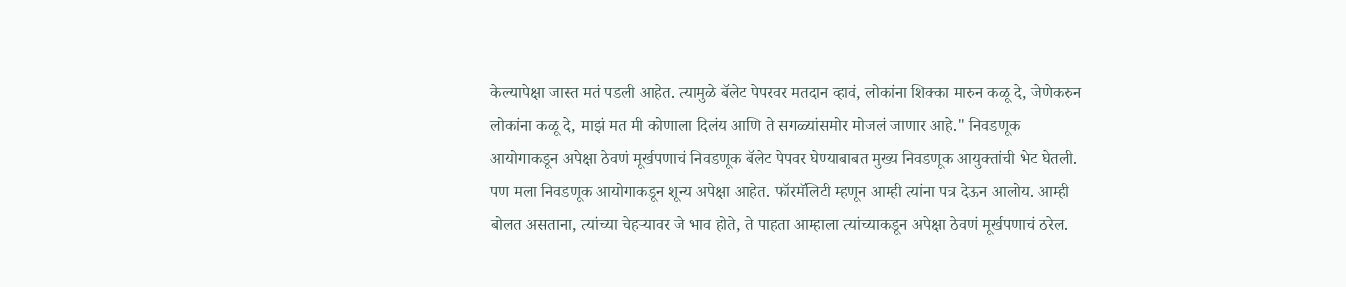केल्यापेक्षा जास्त मतं पडली आहेत. त्यामुळे बॅलेट पेपरवर मतदान व्हावं, लोकांना शिक्का मारुन कळू दे, जेणेकरुन लोकांना कळू दे, माझं मत मी कोणाला दिलंय आणि ते सगळ्यांसमोर मोजलं जाणार आहे." निवडणूक आयोगाकडून अपेक्षा ठेवणं मूर्खपणाचं निवडणूक बॅलेट पेपवर घेण्याबाबत मुख्य निवडणूक आयुक्तांची भेट घेतली. पण मला निवडणूक आयोगाकडून शून्य अपेक्षा आहेत. फॉरमॅलिटी म्हणून आम्ही त्यांना पत्र देऊन आलोय. आम्ही बोलत असताना, त्यांच्या चेहऱ्यावर जे भाव होते, ते पाहता आम्हाला त्यांच्याकडून अपेक्षा ठेवणं मूर्खपणाचं ठरेल.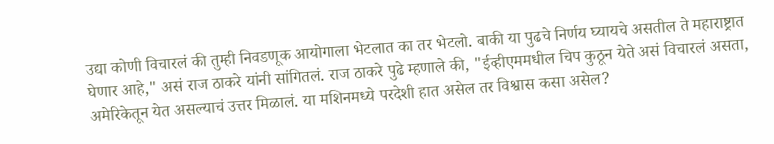उद्या कोणी विचारलं की तुम्ही निवडणूक आयोगाला भेटलात का तर भेटलो. बाकी या पुढचे निर्णय घ्यायचे असतील ते महाराष्ट्रात घेणार आहे," असं राज ठाकरे यांनी सांगितलं. राज ठाकरे पुढे म्हणाले की, "ईव्हीएममधील चिप कुठून येते असं विचारलं असता, अमेरिकेतून येत असल्याचं उत्तर मिळालं. या मशिनमध्ये परदेशी हात असेल तर विश्वास कसा असेल?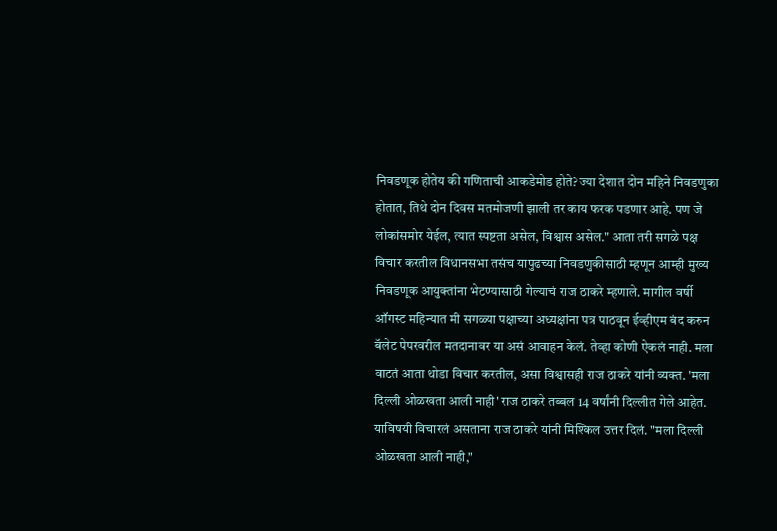निवडणूक होतेय की गणिताची आकडेमोड होते? ज्या देशात दोन महिने निवडणुका होतात, तिथे दोन दिवस मतमोजणी झाली तर काय फरक पडणार आहे. पण जे लोकांसमोर येईल, त्यात स्पष्टता असेल, विश्वास असेल." आता तरी सगळे पक्ष विचार करतील विधानसभा तसंच यापुढच्या निवडणुकीसाठी म्हणून आम्ही मुख्य निवडणूक आयुक्तांना भेटण्यासाठी गेल्याचं राज ठाकरे म्हणाले. मागील वर्षी ऑगस्ट महिन्यात मी सगळ्या पक्षाच्या अध्यक्षांना पत्र पाठवून ईव्हीएम बंद करुन बॅलेट पेपरवरील मतदानावर या असं आवाहन केलं. तेव्हा कोणी ऐकलं नाही. मला वाटतं आता थोडा विचार करतील, असा विश्वासही राज ठाकरे यांनी व्यक्त. 'मला दिल्ली ओळखता आली नाही' राज ठाकरे तब्बल 14 वर्षांनी दिल्लीत गेले आहेत. याविषयी विचारलं असताना राज ठाकरे यांनी मिश्किल उत्तर दिलं. "मला दिल्ली ओळखता आली नाही,"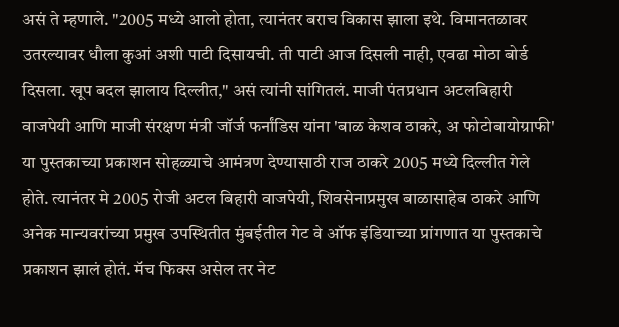असं ते म्हणाले. "2005 मध्ये आलो होता, त्यानंतर बराच विकास झाला इथे. विमानतळावर उतरल्यावर धौला कुआं अशी पाटी दिसायची. ती पाटी आज दिसली नाही, एवढा मोठा बोर्ड दिसला. खूप बदल झालाय दिल्लीत," असं त्यांनी सांगितलं. माजी पंतप्रधान अटलबिहारी वाजपेयी आणि माजी संरक्षण मंत्री जॉर्ज फर्नांडिस यांना 'बाळ केशव ठाकरे, अ फोटोबायोग्राफी' या पुस्तकाच्या प्रकाशन सोहळ्याचे आमंत्रण देण्यासाठी राज ठाकरे 2005 मध्ये दिल्लीत गेले होते. त्यानंतर मे 2005 रोजी अटल बिहारी वाजपेयी, शिवसेनाप्रमुख बाळासाहेब ठाकरे आणि अनेक मान्यवरांच्या प्रमुख उपस्थितीत मुंबईतील गेट वे ऑफ इंडियाच्या प्रांगणात या पुस्तकाचे प्रकाशन झालं होतं. मॅच फिक्स असेल तर नेट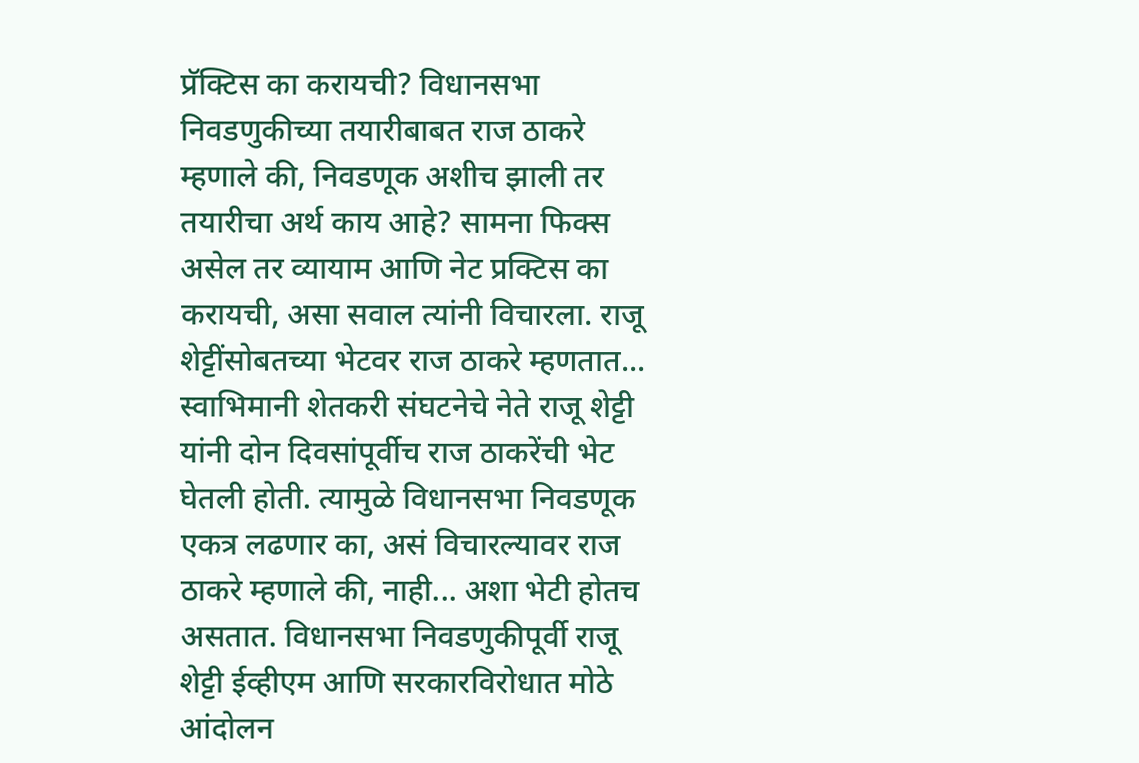प्रॅक्टिस का करायची? विधानसभा निवडणुकीच्या तयारीबाबत राज ठाकरे म्हणाले की, निवडणूक अशीच झाली तर तयारीचा अर्थ काय आहे? सामना फिक्स असेल तर व्यायाम आणि नेट प्रक्टिस का करायची, असा सवाल त्यांनी विचारला. राजू शेट्टींसोबतच्या भेटवर राज ठाकरे म्हणतात... स्वाभिमानी शेतकरी संघटनेचे नेते राजू शेट्टी यांनी दोन दिवसांपूर्वीच राज ठाकरेंची भेट घेतली होती. त्यामुळे विधानसभा निवडणूक एकत्र लढणार का, असं विचारल्यावर राज ठाकरे म्हणाले की, नाही... अशा भेटी होतच असतात. विधानसभा निवडणुकीपूर्वी राजू शेट्टी ईव्हीएम आणि सरकारविरोधात मोठे आंदोलन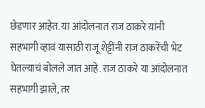छेडणार आहेत. या आंदोलनात राज ठाकरे यांनी सहभागी व्हावं यासाठी राजू शेट्टींनी राज ठाकरेंची भेट घेतल्याचं बोलले जात आहे. राज ठाकरे या आंदोलनात सहभागी झाले, तर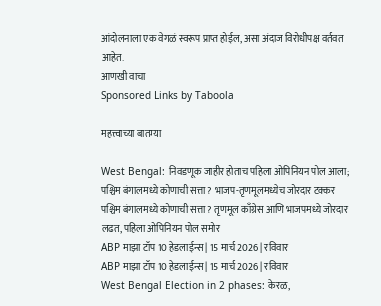आंदोलनाला एक वेगळं स्वरूप प्राप्त होईल, असा अंदाज विरोधीपक्ष वर्तवत आहेत.
आणखी वाचा
Sponsored Links by Taboola

महत्त्वाच्या बातम्या

West Bengal: निवडणूक जाहीर होताच पहिला ओपिनियन पोल आला; पश्चिम बंगालमध्ये कोणाची सत्ता? भाजप-तृणमूलमध्येच जोरदार टक्कर
पश्चिम बंगालमध्ये कोणाची सत्ता? तृणमूल काँग्रेस आणि भाजपमध्ये जोरदार लढत, पहिला ओपिनियन पोल समोर
ABP माझा टॉप 10 हेडलाईन्स | 15 मार्च 2026 | रविवार
ABP माझा टॉप 10 हेडलाईन्स | 15 मार्च 2026 | रविवार
West Bengal Election in 2 phases: केरळ,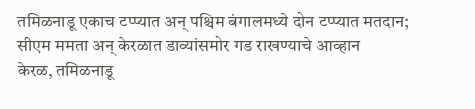तमिळनाडू एकाच टप्प्यात अन् पश्चिम बंगालमध्ये दोन टप्प्यात मतदान; सीएम ममता अन् केरळात डाव्यांसमोर गड राखण्याचे आव्हान
केरळ, तमिळनाडू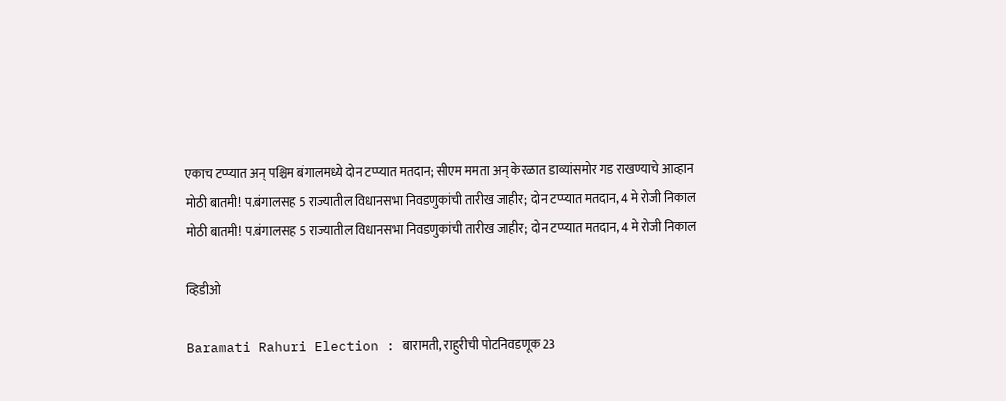एकाच टप्प्यात अन् पश्चिम बंगालमध्ये दोन टप्प्यात मतदान; सीएम ममता अन् केरळात डाव्यांसमोर गड राखण्याचे आव्हान
मोठी बातमी! प.बंगालसह 5 राज्यातील विधानसभा निवडणुकांची तारीख जाहीर; दोन टप्प्यात मतदान, 4 मे रोजी निकाल
मोठी बातमी! प.बंगालसह 5 राज्यातील विधानसभा निवडणुकांची तारीख जाहीर; दोन टप्प्यात मतदान, 4 मे रोजी निकाल

व्हिडीओ

Baramati Rahuri Election : बारामती, राहुरीची पोटनिवडणूक 23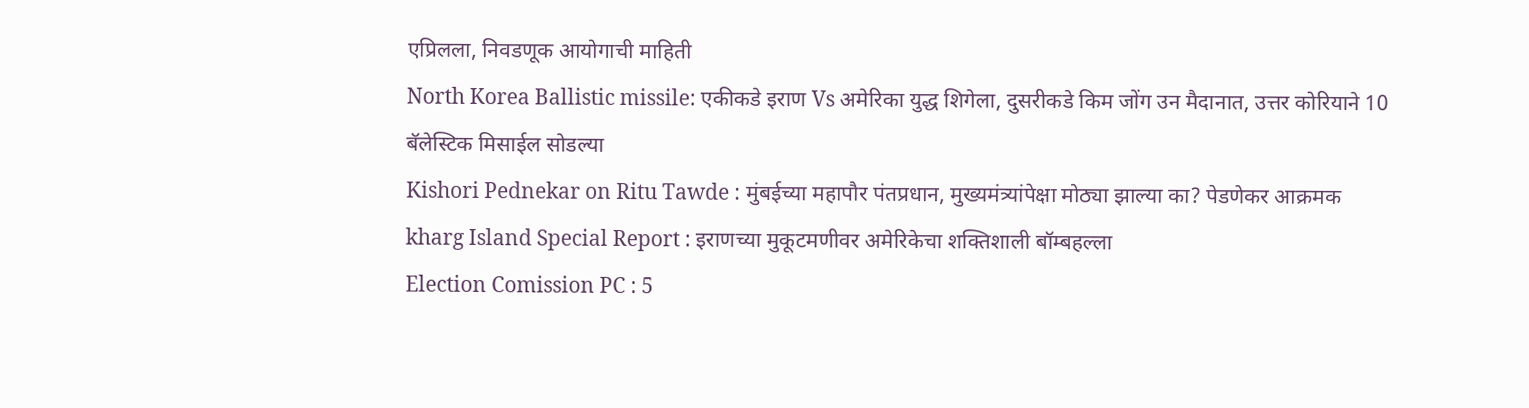एप्रिलला, निवडणूक आयोगाची माहिती
North Korea Ballistic missile: एकीकडे इराण Vs अमेरिका युद्ध शिगेला, दुसरीकडे किम जोंग उन मैदानात, उत्तर कोरियाने 10 बॅलेस्टिक मिसाईल सोडल्या
Kishori Pednekar on Ritu Tawde : मुंबईच्या महापौर पंतप्रधान, मुख्यमंत्र्यांपेक्षा मोठ्या झाल्या का? पेडणेकर आक्रमक
kharg Island Special Report : इराणच्या मुकूटमणीवर अमेरिकेचा शक्तिशाली बॉम्बहल्ला
Election Comission PC : 5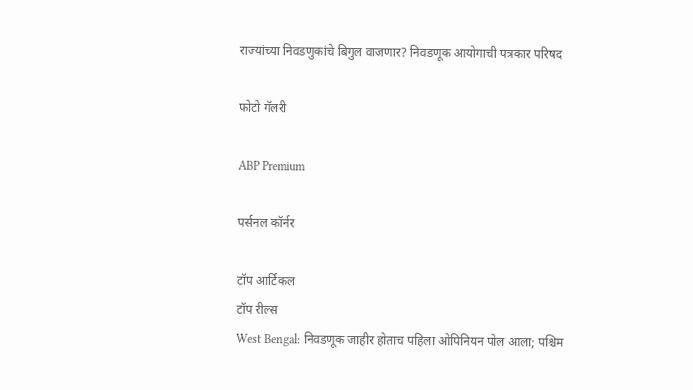राज्यांच्या निवडणुकांचे बिगुल वाजणार? निवडणूक आयोगाची पत्रकार परिषद

फोटो गॅलरी

ABP Premium

पर्सनल कॉर्नर

टॉप आर्टिकल
टॉप रील्स
West Bengal: निवडणूक जाहीर होताच पहिला ओपिनियन पोल आला; पश्चिम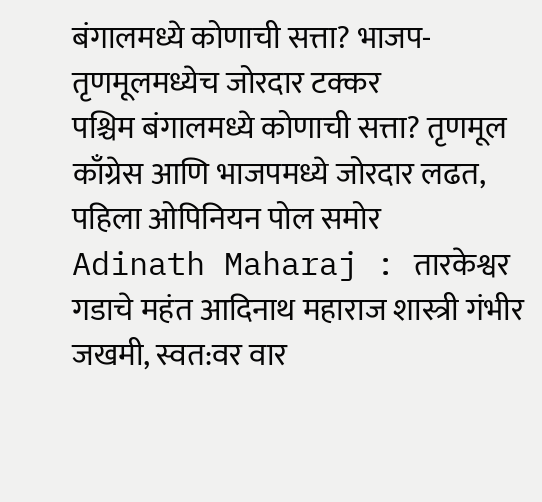बंगालमध्ये कोणाची सत्ता? भाजप-तृणमूलमध्येच जोरदार टक्कर
पश्चिम बंगालमध्ये कोणाची सत्ता? तृणमूल काँग्रेस आणि भाजपमध्ये जोरदार लढत, पहिला ओपिनियन पोल समोर
Adinath Maharaj : तारकेश्वर गडाचे महंत आदिनाथ महाराज शास्त्री गंभीर जखमी, स्वत:वर वार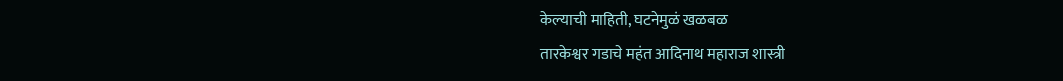केल्याची माहिती, घटनेमुळं खळबळ
तारकेश्वर गडाचे महंत आदिनाथ महाराज शास्त्री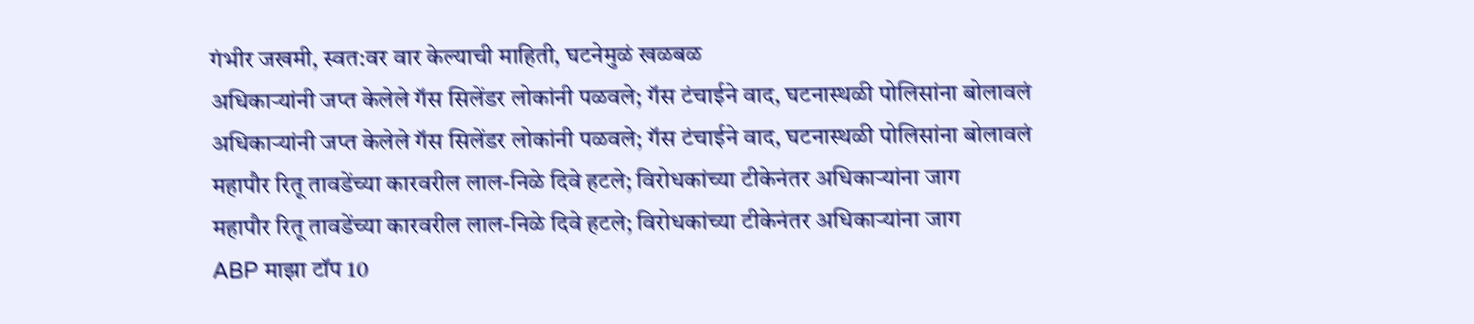गंभीर जखमी, स्वत:वर वार केल्याची माहिती, घटनेमुळं खळबळ
अधिकाऱ्यांनी जप्त केलेले गॅस सिलेंडर लोकांनी पळवले; गॅस टंचाईने वाद, घटनास्थळी पोलिसांना बोलावलं
अधिकाऱ्यांनी जप्त केलेले गॅस सिलेंडर लोकांनी पळवले; गॅस टंचाईने वाद, घटनास्थळी पोलिसांना बोलावलं
महापौर रितू तावडेंच्या कारवरील लाल-निळे दिवे हटले; विरोधकांच्या टीकेनंतर अधिकाऱ्यांना जाग
महापौर रितू तावडेंच्या कारवरील लाल-निळे दिवे हटले; विरोधकांच्या टीकेनंतर अधिकाऱ्यांना जाग
ABP माझा टॉप 10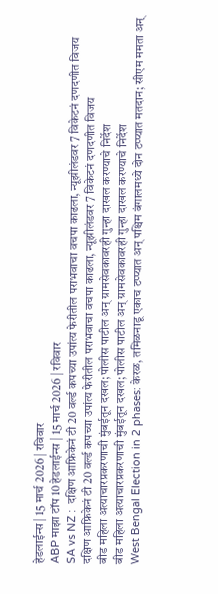हेडलाईन्स | 15 मार्च 2026 | रविवार
ABP माझा टॉप 10 हेडलाईन्स | 15 मार्च 2026 | रविवार
SA vs NZ :  दक्षिण आफ्रिकेनं टी 20 वर्ल्ड कपच्या उपांत्य फेरीतील पराभवाचा वचपा काढला, न्यूझीलंडवर 7 विकेटनं दणदणीत विजय
दक्षिण आफ्रिकेनं टी 20 वर्ल्ड कपच्या उपांत्य फेरीतील पराभवाचा वचपा काढला, न्यूझीलंडवर 7 विकेटनं दणदणीत विजय
बीड महिला अत्याचारप्रकरणाची मुंबईतून दखल; पोलीस पाटील अन् ग्रामसेवकावरही गुन्हा दाखल करण्याचे निर्देश
बीड महिला अत्याचारप्रकरणाची मुंबईतून दखल; पोलीस पाटील अन् ग्रामसेवकावरही गुन्हा दाखल करण्याचे निर्देश
West Bengal Election in 2 phases: केरळ, तमिळनाडू एकाच टप्प्यात अन् पश्चिम बंगालमध्ये दोन टप्प्यात मतदान; सीएम ममता अन्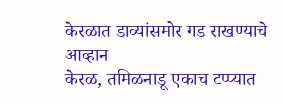केरळात डाव्यांसमोर गड राखण्याचे आव्हान
केरळ, तमिळनाडू एकाच टप्प्यात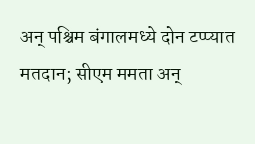अन् पश्चिम बंगालमध्ये दोन टप्प्यात मतदान; सीएम ममता अन्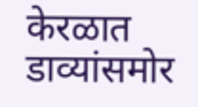केरळात डाव्यांसमोर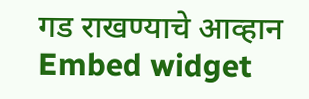गड राखण्याचे आव्हान
Embed widget